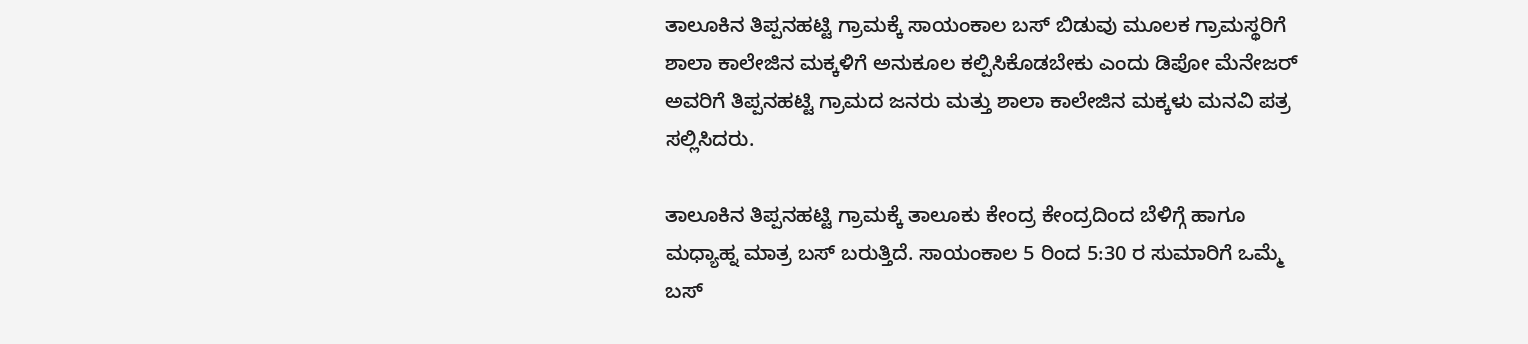ತಾಲೂಕಿನ ತಿಪ್ಪನಹಟ್ಟಿ ಗ್ರಾಮಕ್ಕೆ ಸಾಯಂಕಾಲ ಬಸ್ ಬಿಡುವು ಮೂಲಕ ಗ್ರಾಮಸ್ಥರಿಗೆ ಶಾಲಾ ಕಾಲೇಜಿನ ಮಕ್ಕಳಿಗೆ ಅನುಕೂಲ ಕಲ್ಪಿಸಿಕೊಡಬೇಕು ಎಂದು ಡಿಪೋ ಮೆನೇಜರ್ ಅವರಿಗೆ ತಿಪ್ಪನಹಟ್ಟಿ ಗ್ರಾಮದ ಜನರು ಮತ್ತು ಶಾಲಾ ಕಾಲೇಜಿನ ಮಕ್ಕಳು ಮನವಿ ಪತ್ರ ಸಲ್ಲಿಸಿದರು.

ತಾಲೂಕಿನ ತಿಪ್ಪನಹಟ್ಟಿ ಗ್ರಾಮಕ್ಕೆ ತಾಲೂಕು ಕೇಂದ್ರ ಕೇಂದ್ರದಿಂದ ಬೆಳಿಗ್ಗೆ ಹಾಗೂ ಮಧ್ಯಾಹ್ನ ಮಾತ್ರ ಬಸ್ ಬರುತ್ತಿದೆ. ಸಾಯಂಕಾಲ 5 ರಿಂದ 5:30 ರ ಸುಮಾರಿಗೆ ಒಮ್ಮೆ ಬಸ್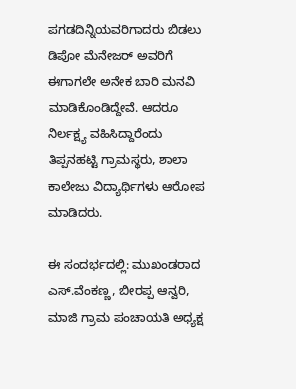ಪಗಡದಿನ್ನಿಯವರಿಗಾದರು ಬಿಡಲು ಡಿಪೋ ಮೆನೇಜರ್ ಅವರಿಗೆ ಈಗಾಗಲೇ ಅನೇಕ ಬಾರಿ ಮನವಿ ಮಾಡಿಕೊಂಡಿದ್ದೇವೆ. ಆದರೂ  ನಿರ್ಲಕ್ಷ್ಯ ವಹಿಸಿದ್ದಾರೆಂದು ತಿಪ್ಪನಹಟ್ಟಿ ಗ್ರಾಮಸ್ಥರು, ಶಾಲಾ ಕಾಲೇಜು ವಿದ್ಯಾರ್ಥಿಗಳು ಆರೋಪ ಮಾಡಿದರು.

ಈ ಸಂದರ್ಭದಲ್ಲಿ: ಮುಖಂಡರಾದ ಎಸ್.ವೆಂಕಣ್ಣ, ಬೀರಪ್ಪ ಆನ್ವರಿ, ಮಾಜಿ ಗ್ರಾಮ ಪಂಚಾಯತಿ ಅಧ್ಯಕ್ಷ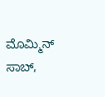ಮೊಮ್ಮಿನ್ ಸಾಬ್,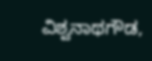ವಿಶ್ವನಾಥಗೌಡ,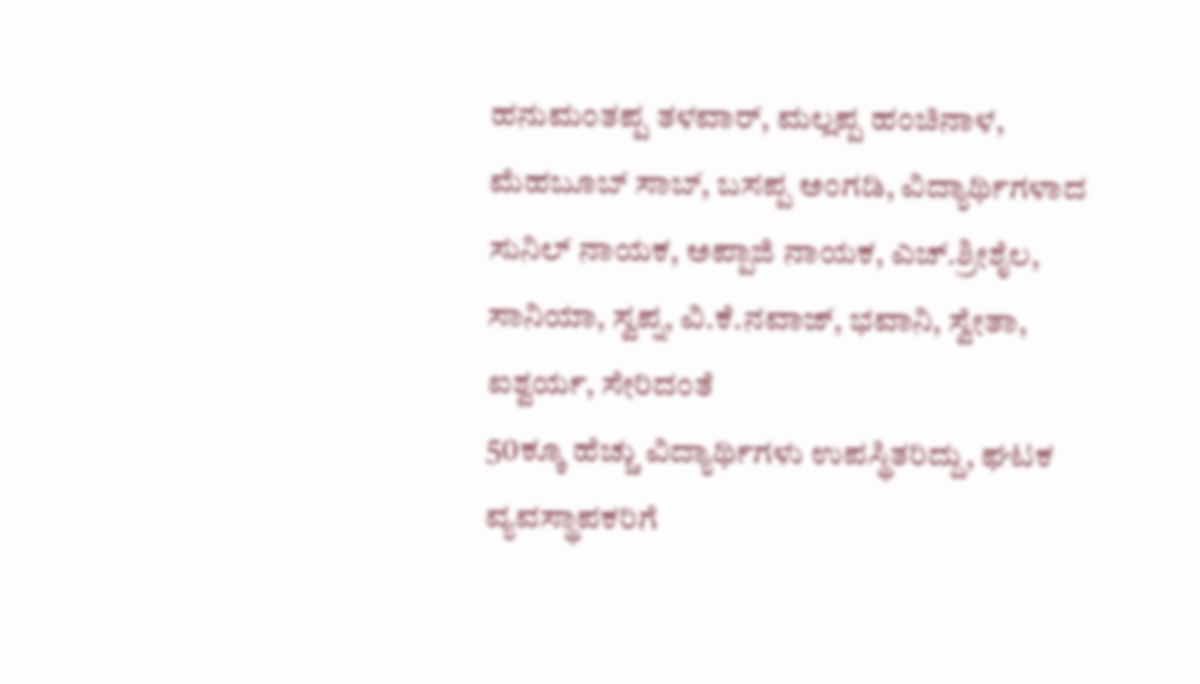ಹನುಮಂತಪ್ಪ ತಳವಾರ್, ಮಲ್ಲಪ್ಪ ಹಂಚಿನಾಳ, ಮೆಹಬೂಬ್ ಸಾಬ್, ಬಸಪ್ಪ ಅಂಗಡಿ, ವಿದ್ಯಾರ್ಥಿಗಳಾದ ಸುನಿಲ್ ನಾಯಕ, ಅಪ್ಪಾಜಿ ನಾಯಕ, ಎಚ್.ಶ್ರೀಶೈಲ, ಸಾನಿಯಾ, ಸ್ವಪ್ನ, ವಿ.ಕೆ.ನವಾಜ್, ಭವಾನಿ, ಸ್ವೇತಾ, ಐಶ್ವರ್ಯ, ಸೇರಿದಂತೆ
50ಕ್ಕೂ ಹೆಚ್ಚು ವಿದ್ಯಾರ್ಥಿಗಳು ಉಪಸ್ಥಿತರಿದ್ದು, ಘಟಕ ವ್ಯವಸ್ಥಾಪಕರಿಗೆ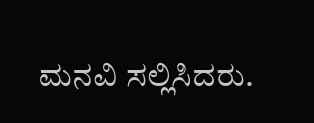ಮನವಿ ಸಲ್ಲಿಸಿದರು.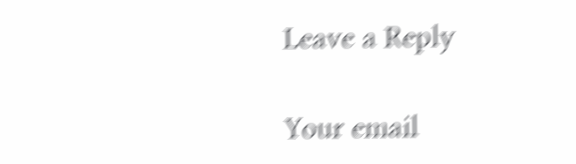Leave a Reply

Your email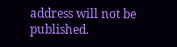address will not be published.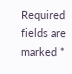Required fields are marked *